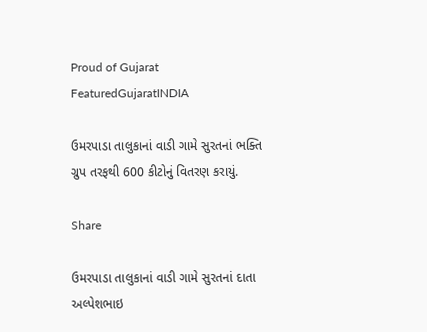Proud of Gujarat
FeaturedGujaratINDIA

ઉમરપાડા તાલુકાનાં વાડી ગામે સુરતનાં ભક્તિ ગ્રુપ તરફથી 600 કીટોનું વિતરણ કરાયું.

Share

ઉમરપાડા તાલુકાનાં વાડી ગામે સુરતનાં દાતા અલ્પેશભાઇ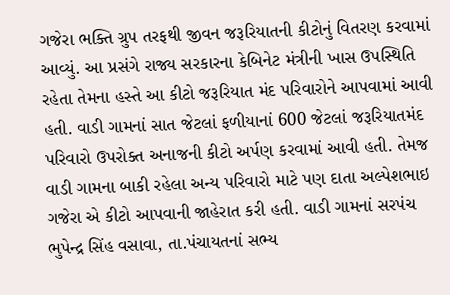ગજેરા ભક્તિ ગ્રુપ તરફથી જીવન જરૂરિયાતની કીટોનું વિતરણ કરવામાં આવ્યું. આ પ્રસંગે રાજ્ય સરકારના કેબિનેટ મંત્રીની ખાસ ઉપસ્થિતિ રહેતા તેમના હસ્તે આ કીટો જરૂરિયાત મંદ પરિવારોને આપવામાં આવી હતી. વાડી ગામનાં સાત જેટલાં ફળીયાનાં 600 જેટલાં જરૂરિયાતમંદ પરિવારો ઉપરોક્ત અનાજની કીટો અર્પણ કરવામાં આવી હતી. તેમજ વાડી ગામના બાકી રહેલા અન્ય પરિવારો માટે પણ દાતા અલ્પેશભાઇ ગજેરા એ કીટો આપવાની જાહેરાત કરી હતી. વાડી ગામનાં સરપંચ ભુપેન્દ્ર સિંહ વસાવા, તા.પંચાયતનાં સભ્ય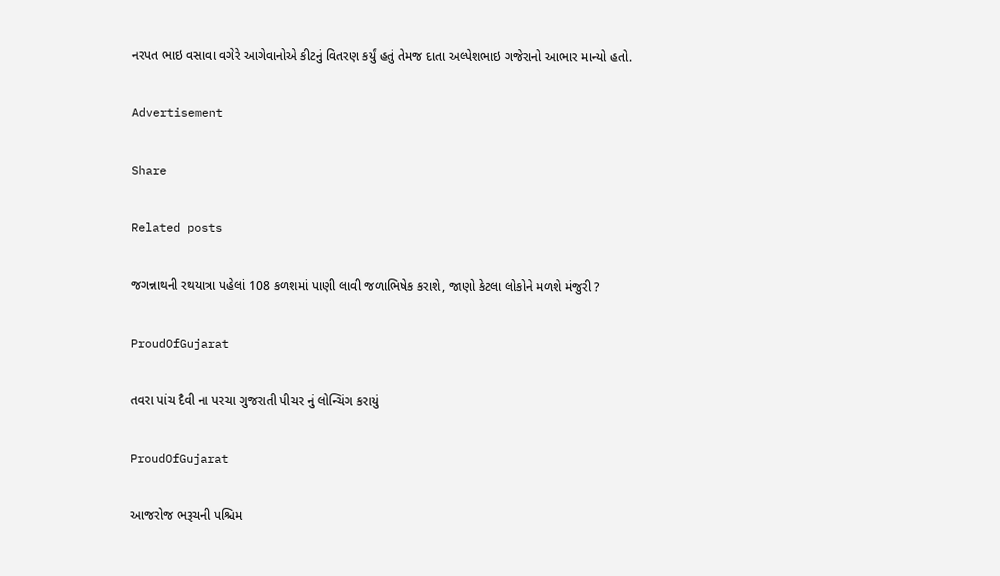નરપત ભાઇ વસાવા વગેરે આગેવાનોએ કીટનું વિતરણ કર્યું હતું તેમજ દાતા અલ્પેશભાઇ ગજેરાનો આભાર માન્યો હતો.

Advertisement

Share

Related posts

જગન્નાથની રથયાત્રા પહેલાં 108 કળશમાં પાણી લાવી જળાભિષેક કરાશે, જાણો કેટલા લોકોને મળશે મંજુરી ?

ProudOfGujarat

તવરા પાંચ દૈવી ના પરચા ગુજરાતી પીચર નું લોન્ચિંગ કરાયું

ProudOfGujarat

આજરોજ ભરૂચની પશ્ચિમ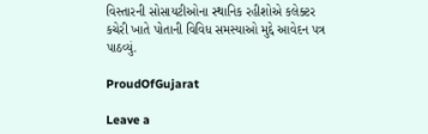વિસ્તારની સોસાયટીઓના સ્થાનિક રહીશોએ કલેક્ટર કચેરી ખાતે પોતાની વિવિધ સમસ્યાઓ મુદ્દે આવેદન પત્ર પાઠવ્યું.

ProudOfGujarat

Leave a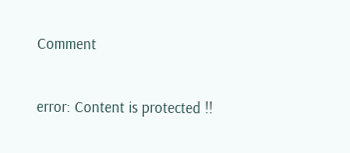Comment

error: Content is protected !!